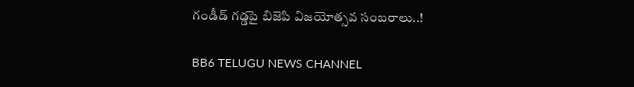గండీడ్ గడ్డపై బిజెపి విజయోత్సవ సంబరాలు..!

BB6 TELUGU NEWS CHANNEL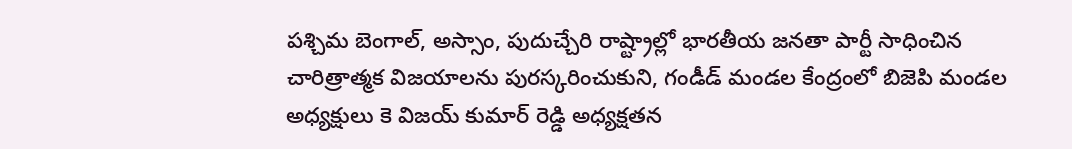పశ్చిమ బెంగాల్, అస్సాం, పుదుచ్చేరి రాష్ట్రాల్లో భారతీయ జనతా పార్టీ సాధించిన చారిత్రాత్మక విజయాలను పురస్కరించుకుని, గండీడ్ మండల కేంద్రంలో బిజెపి మండల అధ్యక్షులు కె విజయ్ కుమార్ రెడ్డి అధ్యక్షతన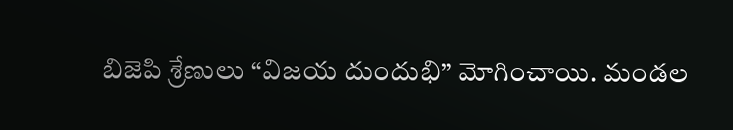బిజెపి శ్రేణులు “విజయ దుందుభి” మోగించాయి. మండల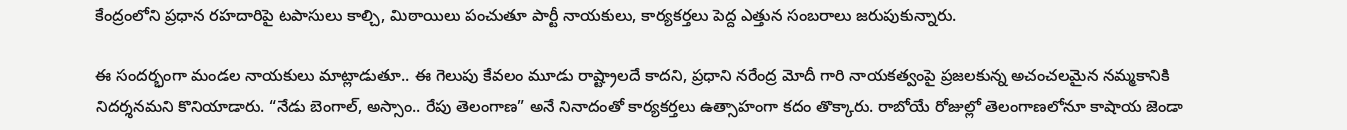కేంద్రంలోని ప్రధాన రహదారిపై టపాసులు కాల్చి, మిఠాయిలు పంచుతూ పార్టీ నాయకులు, కార్యకర్తలు పెద్ద ఎత్తున సంబరాలు జరుపుకున్నారు.

ఈ సందర్భంగా మండల నాయకులు మాట్లాడుతూ.. ఈ గెలుపు కేవలం మూడు రాష్ట్రాలదే కాదని, ప్రధాని నరేంద్ర మోదీ గారి నాయకత్వంపై ప్రజలకున్న అచంచలమైన నమ్మకానికి నిదర్శనమని కొనియాడారు. “నేడు బెంగాల్, అస్సాం.. రేపు తెలంగాణ” అనే నినాదంతో కార్యకర్తలు ఉత్సాహంగా కదం తొక్కారు. రాబోయే రోజుల్లో తెలంగాణలోనూ కాషాయ జెండా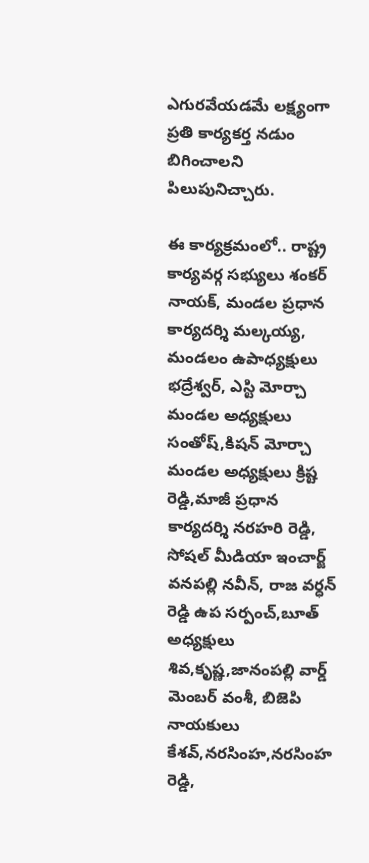ఎగురవేయడమే లక్ష్యంగా ప్రతి కార్యకర్త నడుం బిగించాలని పిలుపునిచ్చారు.

ఈ కార్యక్రమంలో.. రాష్ట్ర కార్యవర్గ సభ్యులు శంకర్ నాయక్, మండల ప్రధాన కార్యదర్శి మల్కయ్య, మండలం ఉపాధ్యక్షులు భద్రేశ్వర్, ఎస్టి మోర్చా  మండల అధ్యక్షులు సంతోష్,కిషన్ మోర్చా మండల అధ్యక్షులు క్రిష్ట రెడ్డి,మాజీ ప్రధాన కార్యదర్శి నరహరి రెడ్డి, సోషల్ మీడియా ఇంచార్జ్ వనపల్లి నవీన్, రాజ వర్ధన్ రెడ్డి ఉప సర్పంచ్,బూత్ అధ్యక్షులు శివ,కృష్ణ,జానంపల్లి వార్డ్ మెంబర్ వంశీ, బిజెపి నాయకులు కేశవ్,నరసింహ,నరసింహ రెడ్డి,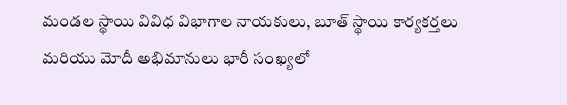మండల స్థాయి వివిధ విభాగాల నాయకులు, బూత్ స్థాయి కార్యకర్తలు మరియు మోదీ అభిమానులు భారీ సంఖ్యలో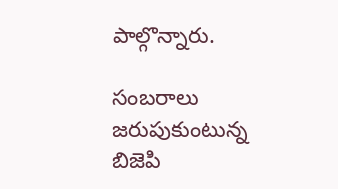పాల్గొన్నారు.

సంబరాలు జరుపుకుంటున్న బిజెపి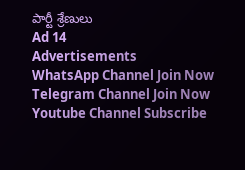పార్టీ శ్రేణులు
Ad 14
Advertisements
WhatsApp Channel Join Now
Telegram Channel Join Now
Youtube Channel Subscribe